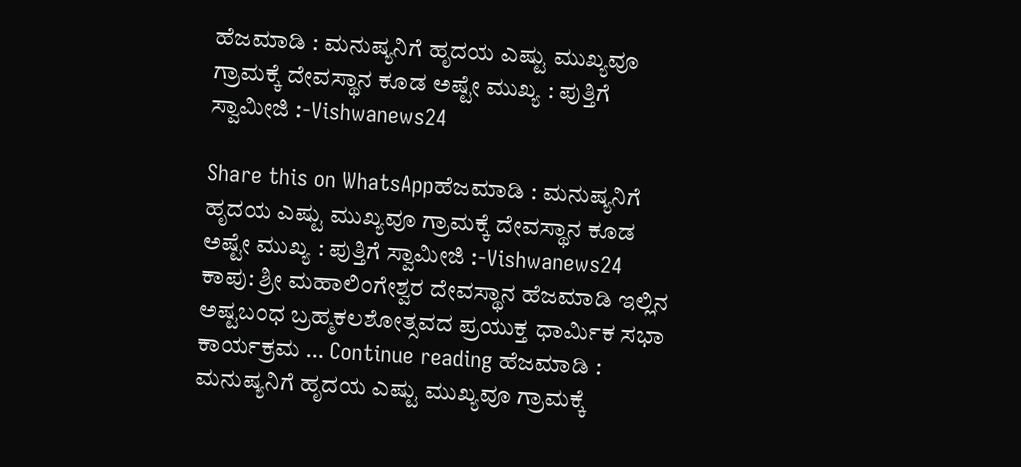ಹೆಜಮಾಡಿ : ಮನುಷ್ಯನಿಗೆ ಹೃದಯ ಎಷ್ಟು ಮುಖ್ಯವೂ ಗ್ರಾಮಕ್ಕೆ ದೇವಸ್ಥಾನ ಕೂಡ ಅಷ್ಟೇ ಮುಖ್ಯ : ಪುತ್ತಿಗೆ ಸ್ವಾಮೀಜಿ :-Vishwanews24

Share this on WhatsAppಹೆಜಮಾಡಿ : ಮನುಷ್ಯನಿಗೆ ಹೃದಯ ಎಷ್ಟು ಮುಖ್ಯವೂ ಗ್ರಾಮಕ್ಕೆ ದೇವಸ್ಥಾನ ಕೂಡ ಅಷ್ಟೇ ಮುಖ್ಯ : ಪುತ್ತಿಗೆ ಸ್ವಾಮೀಜಿ :-Vishwanews24 ಕಾಪು: ಶ್ರೀ ಮಹಾಲಿಂಗೇಶ್ವರ ದೇವಸ್ಥಾನ ಹೆಜಮಾಡಿ ಇಲ್ಲಿನ ಅಷ್ಟಬಂಧ ಬ್ರಹ್ಮಕಲಶೋತ್ಸವದ ಪ್ರಯುಕ್ತ ಧಾರ್ಮಿಕ ಸಭಾ ಕಾರ್ಯಕ್ರಮ … Continue reading ಹೆಜಮಾಡಿ : ಮನುಷ್ಯನಿಗೆ ಹೃದಯ ಎಷ್ಟು ಮುಖ್ಯವೂ ಗ್ರಾಮಕ್ಕೆ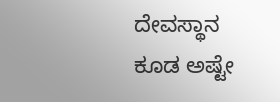ದೇವಸ್ಥಾನ ಕೂಡ ಅಷ್ಟೇ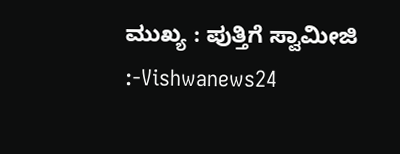ಮುಖ್ಯ : ಪುತ್ತಿಗೆ ಸ್ವಾಮೀಜಿ :-Vishwanews24